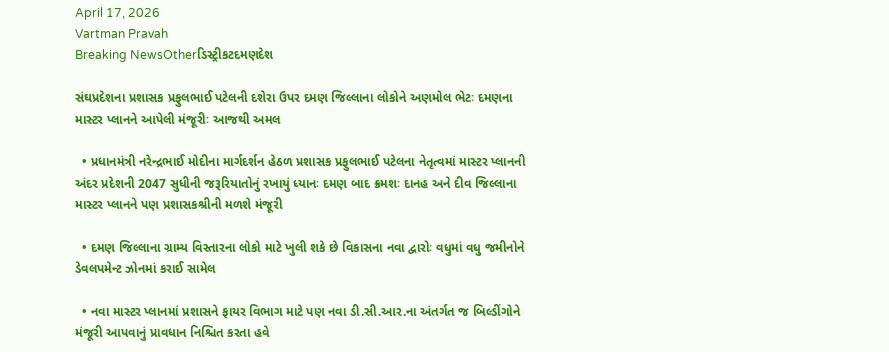April 17, 2026
Vartman Pravah
Breaking NewsOtherડિસ્ટ્રીકટદમણદેશ

સંઘપ્રદેશના પ્રશાસક પ્રફુલભાઈ પટેલની દશેરા ઉપર દમણ જિલ્લાના લોકોને અણમોલ ભેટઃ દમણના માસ્‍ટર પ્‍લાનને આપેલી મંજૂરીઃ આજથી અમલ

  • પ્રધાનમંત્રી નરેન્‍દ્રભાઈ મોદીના માર્ગદર્શન હેઠળ પ્રશાસક પ્રફુલભાઈ પટેલના નેતૃત્‍વમાં માસ્‍ટર પ્‍લાનની અંદર પ્રદેશની 2047 સુધીની જરૂરિયાતોનું રખાયું ધ્‍યાનઃ દમણ બાદ ક્રમશઃ દાનહ અને દીવ જિલ્લાના માસ્‍ટર પ્‍લાનને પણ પ્રશાસકશ્રીની મળશે મંજૂરી

  • દમણ જિલ્લાના ગ્રામ્‍ય વિસ્‍તારના લોકો માટે ખુલી શકે છે વિકાસના નવા દ્વારોઃ વધુમાં વધુ જમીનોને ડેવલપમેન્‍ટ ઝોનમાં કરાઈ સામેલ

  • નવા માસ્‍ટર પ્‍લાનમાં પ્રશાસને ફાયર વિભાગ માટે પણ નવા ડી.સી.આર.ના અંતર્ગત જ બિલ્‍ડીંગોને મંજૂરી આપવાનું પ્રાવધાન નિશ્ચિત કરતા હવે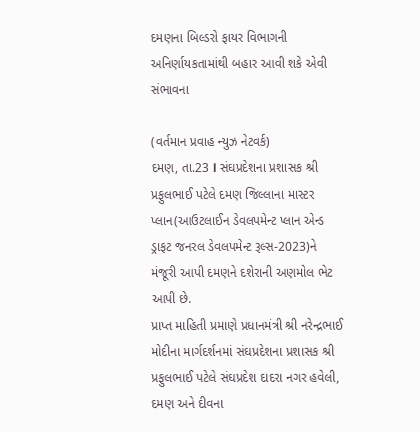દમણના બિલ્‍ડરો ફાયર વિભાગની અનિર્ણાયકતામાંથી બહાર આવી શકે એવી સંભાવના

(વર્તમાન પ્રવાહ ન્‍યુઝ નેટવર્ક)
દમણ, તા.23 l સંઘપ્રદેશના પ્રશાસક શ્રી પ્રફુલભાઈ પટેલે દમણ જિલ્લાના માસ્‍ટર પ્‍લાન(આઉટલાઈન ડેવલપમેન્‍ટ પ્‍લાન એન્‍ડ ડ્રાફટ જનરલ ડેવલપમેન્‍ટ રૂલ્‍સ-2023)ને મંજૂરી આપી દમણને દશેરાની અણમોલ ભેટ આપી છે.
પ્રાપ્ત માહિતી પ્રમાણે પ્રધાનમંત્રી શ્રી નરેન્‍દ્રભાઈ મોદીના માર્ગદર્શનમાં સંઘપ્રદેશના પ્રશાસક શ્રી પ્રફુલભાઈ પટેલે સંઘપ્રદેશ દાદરા નગર હવેલી, દમણ અને દીવના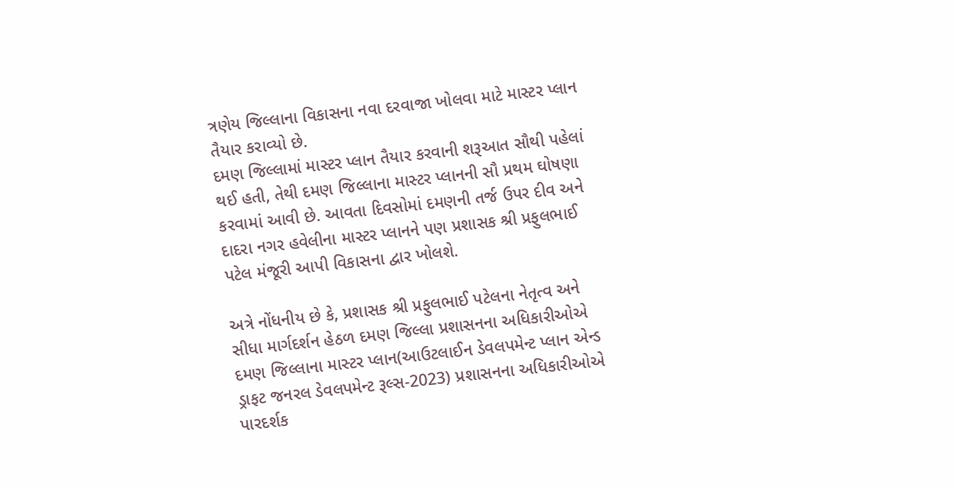ત્રણેય જિલ્લાના વિકાસના નવા દરવાજા ખોલવા માટે માસ્‍ટર પ્‍લાન તૈયાર કરાવ્‍યો છે.
દમણ જિલ્લામાં માસ્‍ટર પ્‍લાન તૈયાર કરવાની શરૂઆત સૌથી પહેલાં થઈ હતી, તેથી દમણ જિલ્લાના માસ્‍ટર પ્‍લાનની સૌ પ્રથમ ઘોષણા કરવામાં આવી છે. આવતા દિવસોમાં દમણની તર્જ ઉપર દીવ અને દાદરા નગર હવેલીના માસ્‍ટર પ્‍લાનને પણ પ્રશાસક શ્રી પ્રફુલભાઈ પટેલ મંજૂરી આપી વિકાસના દ્વાર ખોલશે.

અત્રે નોંધનીય છે કે, પ્રશાસક શ્રી પ્રફુલભાઈ પટેલના નેતૃત્‍વ અને સીધા માર્ગદર્શન હેઠળ દમણ જિલ્લા પ્રશાસનના અધિકારીઓએ દમણ જિલ્લાના માસ્‍ટર પ્‍લાન(આઉટલાઈન ડેવલપમેન્‍ટ પ્‍લાન એન્‍ડ ડ્રાફટ જનરલ ડેવલપમેન્‍ટ રૂલ્‍સ-2023) પ્રશાસનના અધિકારીઓએ પારદર્શક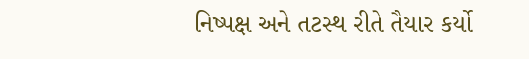નિષ્‍પક્ષ અને તટસ્‍થ રીતે તૈયાર કર્યો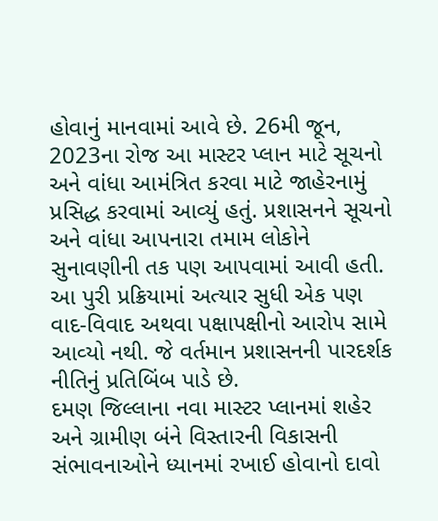હોવાનું માનવામાં આવે છે. 26મી જૂન, 2023ના રોજ આ માસ્‍ટર પ્‍લાન માટે સૂચનો અને વાંધા આમંત્રિત કરવા માટે જાહેરનામું પ્રસિદ્ધ કરવામાં આવ્‍યું હતું. પ્રશાસનને સૂચનો અને વાંધા આપનારા તમામ લોકોને સુનાવણીની તક પણ આપવામાં આવી હતી. આ પુરી પ્રક્રિયામાં અત્‍યાર સુધી એક પણ વાદ-વિવાદ અથવા પક્ષાપક્ષીનો આરોપ સામે આવ્‍યો નથી. જે વર્તમાન પ્રશાસનની પારદર્શક નીતિનું પ્રતિબિંબ પાડે છે.
દમણ જિલ્લાના નવા માસ્‍ટર પ્‍લાનમાં શહેર અને ગ્રામીણ બંને વિસ્‍તારની વિકાસની સંભાવનાઓને ધ્‍યાનમાં રખાઈ હોવાનો દાવો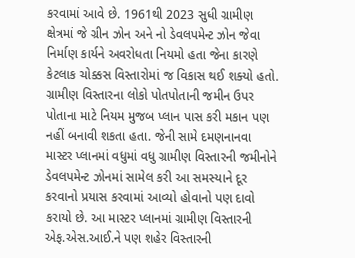કરવામાં આવે છે. 1961થી 2023 સુધી ગ્રામીણ ક્ષેત્રમાં જે ગ્રીન ઝોન અને નો ડેવલપમેન્‍ટ ઝોન જેવા નિર્માણ કાર્યને અવરોધતા નિયમો હતા જેના કારણે કેટલાક ચોક્કસ વિસ્‍તારોમાં જ વિકાસ થઈ શક્‍યો હતો. ગ્રામીણ વિસ્‍તારના લોકો પોતપોતાની જમીન ઉપર પોતાના માટે નિયમ મુજબ પ્‍લાન પાસ કરી મકાન પણ નહીં બનાવી શકતા હતા. જેની સામે દમણનાનવા માસ્‍ટર પ્‍લાનમાં વધુમાં વધુ ગ્રામીણ વિસ્‍તારની જમીનોને ડેવલપમેન્‍ટ ઝોનમાં સામેલ કરી આ સમસ્‍યાને દૂર કરવાનો પ્રયાસ કરવામાં આવ્‍યો હોવાનો પણ દાવો કરાયો છે. આ માસ્‍ટર પ્‍લાનમાં ગ્રામીણ વિસ્‍તારની એફ.એસ.આઈ.ને પણ શહેર વિસ્‍તારની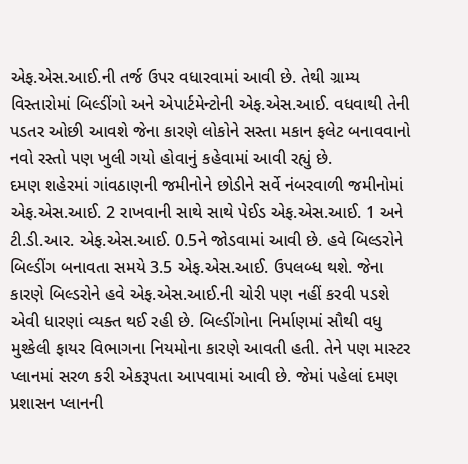એફ.એસ.આઈ.ની તર્જ ઉપર વધારવામાં આવી છે. તેથી ગ્રામ્‍ય વિસ્‍તારોમાં બિલ્‍ડીંગો અને એપાર્ટમેન્‍ટોની એફ.એસ.આઈ. વધવાથી તેની પડતર ઓછી આવશે જેના કારણે લોકોને સસ્‍તા મકાન ફલેટ બનાવવાનો નવો રસ્‍તો પણ ખુલી ગયો હોવાનું કહેવામાં આવી રહ્યું છે.
દમણ શહેરમાં ગાંવઠાણની જમીનોને છોડીને સર્વે નંબરવાળી જમીનોમાં એફ.એસ.આઈ. 2 રાખવાની સાથે સાથે પેઈડ એફ.એસ.આઈ. 1 અને ટી.ડી.આર. એફ.એસ.આઈ. 0.5ને જોડવામાં આવી છે. હવે બિલ્‍ડરોને બિલ્‍ડીંગ બનાવતા સમયે 3.5 એફ.એસ.આઈ. ઉપલબ્‍ધ થશે. જેના કારણે બિલ્‍ડરોને હવે એફ.એસ.આઈ.ની ચોરી પણ નહીં કરવી પડશે એવી ધારણાં વ્‍યક્‍ત થઈ રહી છે. બિલ્‍ડીંગોના નિર્માણમાં સૌથી વધુ મુશ્‍કેલી ફાયર વિભાગના નિયમોના કારણે આવતી હતી. તેને પણ માસ્‍ટર પ્‍લાનમાં સરળ કરી એકરૂપતા આપવામાં આવી છે. જેમાં પહેલાં દમણ પ્રશાસન પ્‍લાનની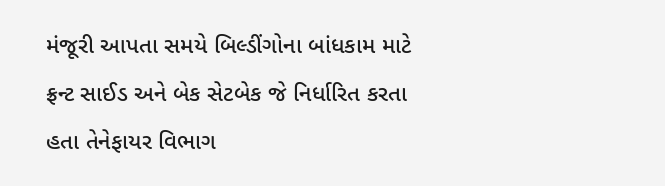મંજૂરી આપતા સમયે બિલ્‍ડીંગોના બાંધકામ માટે ફ્રન્‍ટ સાઈડ અને બેક સેટબેક જે નિર્ધારિત કરતા હતા તેનેફાયર વિભાગ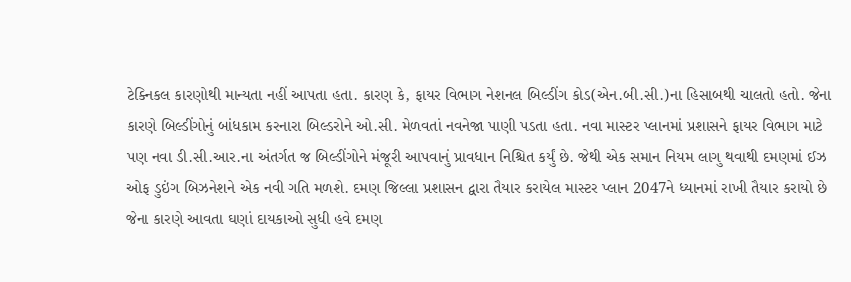ટેક્‍નિકલ કારણોથી માન્‍યતા નહીં આપતા હતા. કારણ કે, ફાયર વિભાગ નેશનલ બિલ્‍ડીંગ કોડ(એન.બી.સી.)ના હિસાબથી ચાલતો હતો. જેના કારણે બિલ્‍ડીંગોનું બાંધકામ કરનારા બિલ્‍ડરોને ઓ.સી. મેળવતાં નવનેજા પાણી પડતા હતા. નવા માસ્‍ટર પ્‍લાનમાં પ્રશાસને ફાયર વિભાગ માટે પણ નવા ડી.સી.આર.ના અંતર્ગત જ બિલ્‍ડીંગોને મંજૂરી આપવાનું પ્રાવધાન નિશ્ચિત કર્યું છે. જેથી એક સમાન નિયમ લાગુ થવાથી દમણમાં ઈઝ ઓફ ડુઇંગ બિઝનેશને એક નવી ગતિ મળશે. દમણ જિલ્લા પ્રશાસન દ્વારા તૈયાર કરાયેલ માસ્‍ટર પ્‍લાન 2047ને ધ્‍યાનમાં રાખી તૈયાર કરાયો છે જેના કારણે આવતા ઘણાં દાયકાઓ સુધી હવે દમણ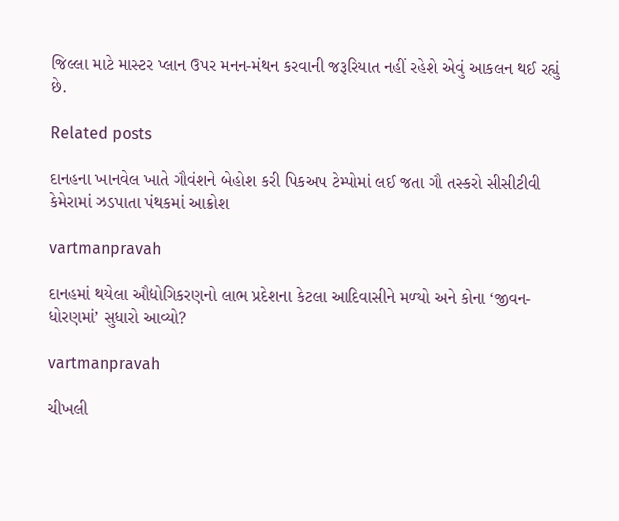જિલ્લા માટે માસ્‍ટર પ્‍લાન ઉપર મનન-મંથન કરવાની જરૂરિયાત નહીં રહેશે એવું આકલન થઈ રહ્યું છે.

Related posts

દાનહના ખાનવેલ ખાતે ગૌવંશને બેહોશ કરી પિકઅપ ટેમ્‍પોમાં લઈ જતા ગૌ તસ્‍કરો સીસીટીવી કેમેરામાં ઝડપાતા પંથકમાં આક્રોશ

vartmanpravah

દાનહમાં થયેલા ઔદ્યોગિકરણનો લાભ પ્રદેશના કેટલા આદિવાસીને મળ્‍યો અને કોના ‘જીવન-ધોરણમાં’ સુધારો આવ્‍યો?

vartmanpravah

ચીખલી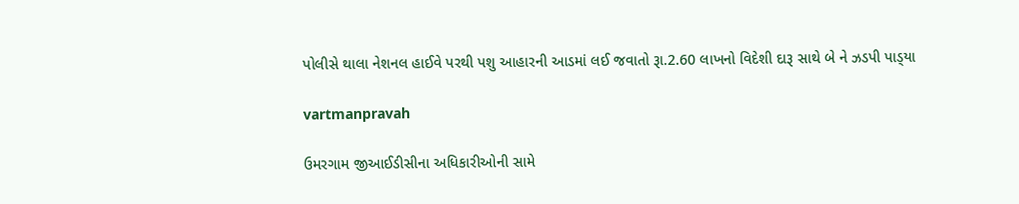પોલીસે થાલા નેશનલ હાઈવે પરથી પશુ આહારની આડમાં લઈ જવાતો રૂા.2.60 લાખનો વિદેશી દારૂ સાથે બે ને ઝડપી પાડ્‍યા

vartmanpravah

ઉમરગામ જીઆઈડીસીના અધિકારીઓની સામે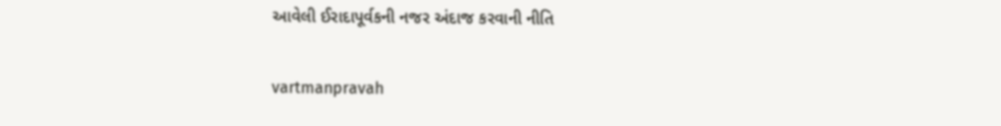આવેલી ઈરાદાપૂર્વકની નજર અંદાજ કરવાની નીતિ

vartmanpravah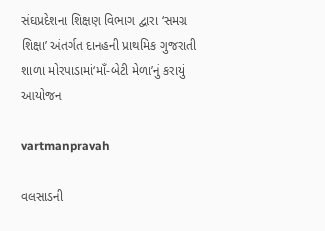સંઘપ્રદેશના શિક્ષણ વિભાગ દ્વારા ‘સમગ્ર શિક્ષા’ અંતર્ગત દાનહની પ્રાથમિક ગુજરાતી શાળા મોરપાડામાં‘માઁ-બેટી મેળા’નું કરાયું આયોજન

vartmanpravah

વલસાડની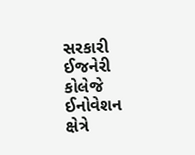સરકારી ઈજનેરી કોલેજે ઈનોવેશન ક્ષેત્રે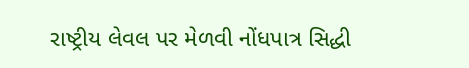રાષ્‍ટ્રીય લેવલ પર મેળવી નોંધપાત્ર સિદ્ધી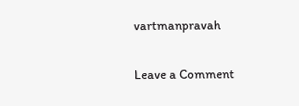vartmanpravah

Leave a Comment